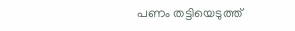പണം തട്ടിയെടുത്ത്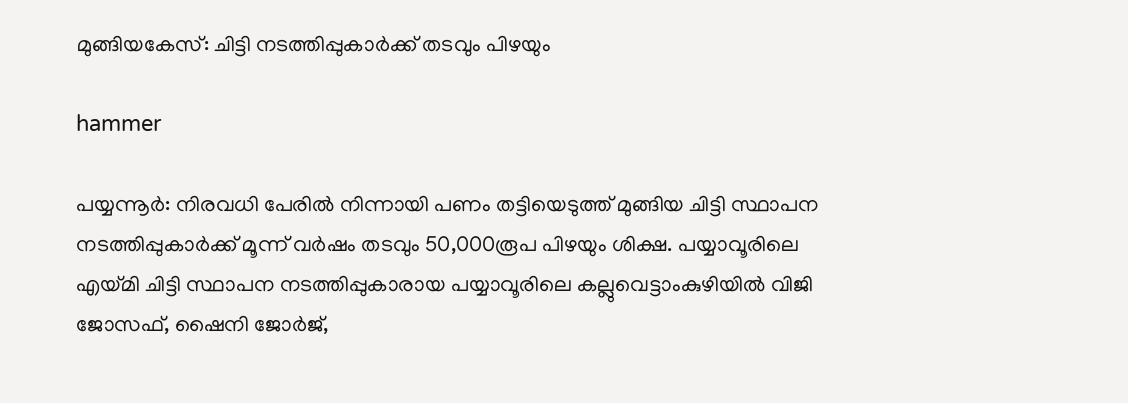മുങ്ങിയകേസ്: ചിട്ടി നടത്തിപ്പുകാർക്ക് തടവും പിഴയും

hammer

പയ്യന്നൂർ: നിരവധി പേരില്‍ നിന്നായി പണം തട്ടിയെടുത്ത് മുങ്ങിയ ചിട്ടി സ്ഥാപന നടത്തിപ്പുകാര്‍ക്ക് മൂന്ന് വര്‍ഷം തടവും 50,000രൂപ പിഴയും ശിക്ഷ. പയ്യാവൂരിലെ എയ്മി ചിട്ടി സ്ഥാപന നടത്തിപ്പുകാരായ പയ്യാവൂരിലെ കല്ലുവെട്ടാംകുഴിയില്‍ വിജി ജോസഫ്, ഷൈനി ജോര്‍ജ്,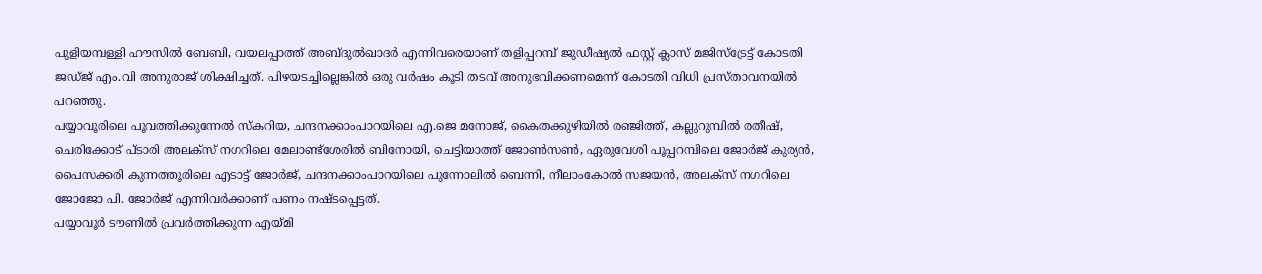പുളിയമ്പള്ളി ഹൗസില്‍ ബേബി, വയലപ്പാത്ത് അബ്ദുല്‍ഖാദര്‍ എന്നിവരെയാണ് തളിപ്പറമ്പ് ജുഡീഷ്യല്‍ ഫസ്റ്റ് ക്ലാസ് മജിസ്‌ട്രേട്ട് കോടതി ജഡ്ജ് എം.വി അനുരാജ് ശിക്ഷിച്ചത്. പിഴയടച്ചില്ലെങ്കില്‍ ഒരു വര്‍ഷം കൂടി തടവ് അനുഭവിക്കണമെന്ന് കോടതി വിധി പ്രസ്താവനയിൽ പറഞ്ഞു.
പയ്യാവൂരിലെ പൂവത്തിക്കുന്നേല്‍ സ്‌കറിയ, ചന്ദനക്കാംപാറയിലെ എ.ജെ മനോജ്, കൈതക്കുഴിയില്‍ രഞ്ജിത്ത്, കല്ലുറുമ്പില്‍ രതീഷ്, ചെരിക്കോട് പ്ടാരി അലക്‌സ് നഗറിലെ മേലാണ്ട്‌ശേരില്‍ ബിനോയി, ചെട്ടിയാത്ത് ജോണ്‍സണ്‍, ഏരുവേശി പൂപ്പറമ്പിലെ ജോര്‍ജ് കുര്യന്‍, പൈസക്കരി കുന്നത്തൂരിലെ എടാട്ട് ജോര്‍ജ്, ചന്ദനക്കാംപാറയിലെ പുന്നോലില്‍ ബെന്നി, നീലാംകോല്‍ സജയന്‍, അലക്‌സ് നഗറിലെ ജോജോ പി. ജോര്‍ജ് എന്നിവര്‍ക്കാണ് പണം നഷ്ടപ്പെട്ടത്.
പയ്യാവൂര്‍ ടൗണില്‍ പ്രവര്‍ത്തിക്കുന്ന എയ്മി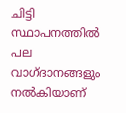ചിട്ടി സ്ഥാപനത്തില്‍ പല വാഗ്ദാനങ്ങളും നല്‍കിയാണ്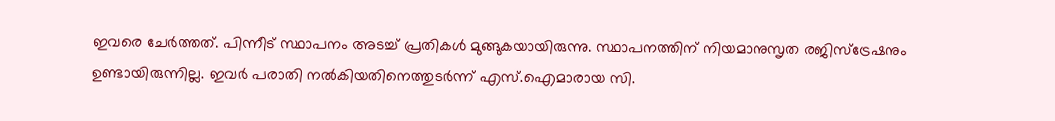ഇവരെ ചേര്‍ത്തത്. പിന്നീട് സ്ഥാപനം അടച്ച് പ്രതികള്‍ മുങ്ങുകയായിരുന്നു. സ്ഥാപനത്തിന് നിയമാനുസൃത രജിസ്‌ട്രേഷനും ഉണ്ടായിരുന്നില്ല. ഇവര്‍ പരാതി നല്‍കിയതിനെത്തുടര്‍ന്ന് എസ്.ഐമാരായ സി.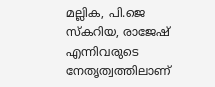മല്ലിക, പി.ജെ സ്‌കറിയ, രാജേഷ് എന്നിവരുടെ നേതൃത്വത്തിലാണ്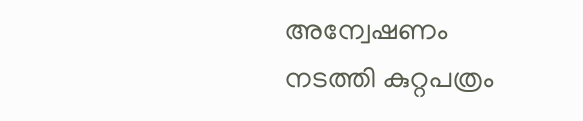അന്വേഷണം നടത്തി കുറ്റപത്രം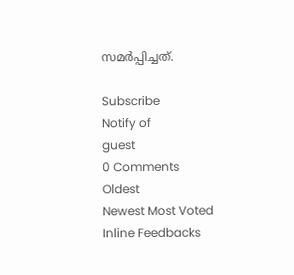സമര്‍പ്പിച്ചത്.

Subscribe
Notify of
guest
0 Comments
Oldest
Newest Most Voted
Inline Feedbacks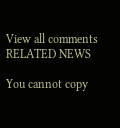View all comments
RELATED NEWS

You cannot copy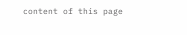content of this page